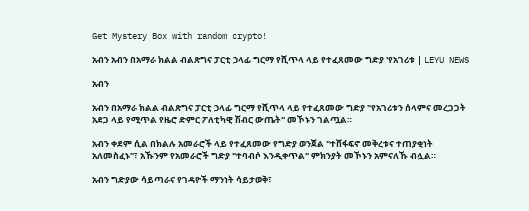Get Mystery Box with random crypto!

አብን አብን በአማራ ክልል ብልጽግና ፓርቲ ኃላፊ ግርማ የሺጥላ ላይ የተፈጸመው ግድያ 'የአገሪቱ | LEYU NEWS

አብን

አብን በአማራ ክልል ብልጽግና ፓርቲ ኃላፊ ግርማ የሺጥላ ላይ የተፈጸመው ግድያ "የአገሪቱን ሰላምና መረጋጋት አደጋ ላይ የሚጥል የዜሮ ድምር ፖለቲካዊ ሽብር ውጤት" መኾኑን ገልጧል።

አብን ቀደም ሲል በክልሉ አመራሮች ላይ የተፈጸመው የግድያ ወንጀል "ተሸፋፍኖ መቅረቱና ተጠያቂነት አለመስፈኑ"፣ አኹንም የአመራሮች ግድያ "ተባብሶ እንዲቀጥል" ምክንያት መኾኑን አምናለኹ ብሏል።

አብን ግድያው ሳይጣራና የገዳዮች ማንነት ሳይታወቅ፣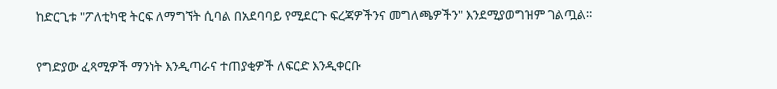ከድርጊቱ "ፖለቲካዊ ትርፍ ለማግኘት ሲባል በአደባባይ የሚደርጉ ፍረጃዎችንና መግለጫዎችን" እንደሚያወግዝም ገልጧል።

የግድያው ፈጻሚዎች ማንነት እንዲጣራና ተጠያቂዎች ለፍርድ እንዲቀርቡ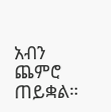አብን ጨምሮ ጠይቋል።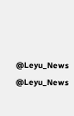@Leyu_News
@Leyu_News